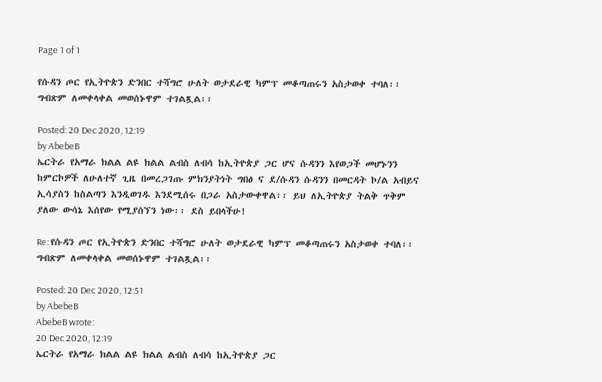Page 1 of 1

የሱዳን ጦር የኢትዮጵን ድንበር ተሻግሮ ሁለት ወታደራዊ ካምፕ መቆጣጠሩን አስታወቀ ተባለ፡፡ ግብጽም ለመቀላቀል መወሰኑዋም ተገልጿል፡፡

Posted: 20 Dec 2020, 12:19
by AbebeB
ኤርትራ የአማራ ክልል ልዩ ክልል ልብስ ለብሳ ከኢትዮጵያ ጋር ሆና ሱዳንን እየወጋች መሆኑንን ከምርኮዎች ለሁለተኛ ጊዜ በመረጋገጡ ምክንያትነት ግበፅ ና ደ/ሱዳን ሱዳንን በመርዳት ኮ/ል አብይና ኢሳያስን ከስልጣን እንዲወገዱ እንደሚሰሩ በጋራ አስታውቀዋል፡፡ ይህ ለኢትዮጵያ ትልቅ ጥቅም ያለው ውሳኔ እሰየው የሚያሰኘን ነው፡፡ ደስ ይበላችሁ!

Re: የሱዳን ጦር የኢትዮጵን ድንበር ተሻግሮ ሁለት ወታደራዊ ካምፕ መቆጣጠሩን አስታወቀ ተባለ፡፡ ግብጽም ለመቀላቀል መወሰኑዋም ተገልጿል፡፡

Posted: 20 Dec 2020, 12:51
by AbebeB
AbebeB wrote:
20 Dec 2020, 12:19
ኤርትራ የአማራ ክልል ልዩ ክልል ልብስ ለብሳ ከኢትዮጵያ ጋር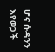ሆና ሱዳንን እየወጋች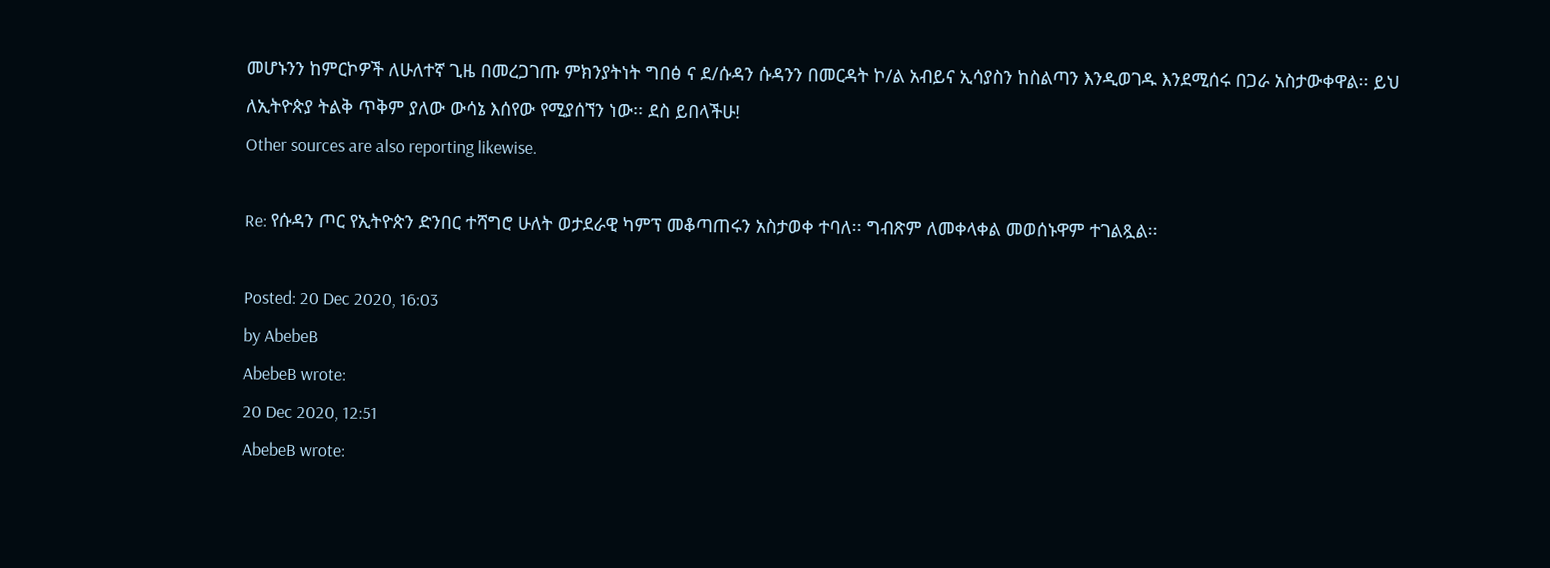መሆኑንን ከምርኮዎች ለሁለተኛ ጊዜ በመረጋገጡ ምክንያትነት ግበፅ ና ደ/ሱዳን ሱዳንን በመርዳት ኮ/ል አብይና ኢሳያስን ከስልጣን እንዲወገዱ እንደሚሰሩ በጋራ አስታውቀዋል፡፡ ይህ ለኢትዮጵያ ትልቅ ጥቅም ያለው ውሳኔ እሰየው የሚያሰኘን ነው፡፡ ደስ ይበላችሁ!
Other sources are also reporting likewise.

Re: የሱዳን ጦር የኢትዮጵን ድንበር ተሻግሮ ሁለት ወታደራዊ ካምፕ መቆጣጠሩን አስታወቀ ተባለ፡፡ ግብጽም ለመቀላቀል መወሰኑዋም ተገልጿል፡፡

Posted: 20 Dec 2020, 16:03
by AbebeB
AbebeB wrote:
20 Dec 2020, 12:51
AbebeB wrote: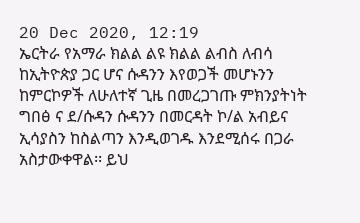20 Dec 2020, 12:19
ኤርትራ የአማራ ክልል ልዩ ክልል ልብስ ለብሳ ከኢትዮጵያ ጋር ሆና ሱዳንን እየወጋች መሆኑንን ከምርኮዎች ለሁለተኛ ጊዜ በመረጋገጡ ምክንያትነት ግበፅ ና ደ/ሱዳን ሱዳንን በመርዳት ኮ/ል አብይና ኢሳያስን ከስልጣን እንዲወገዱ እንደሚሰሩ በጋራ አስታውቀዋል፡፡ ይህ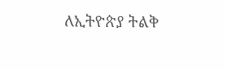ለኢትዮጵያ ትልቅ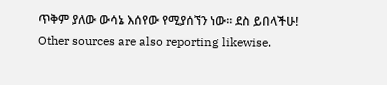ጥቅም ያለው ውሳኔ እሰየው የሚያሰኘን ነው፡፡ ደስ ይበላችሁ!
Other sources are also reporting likewise.